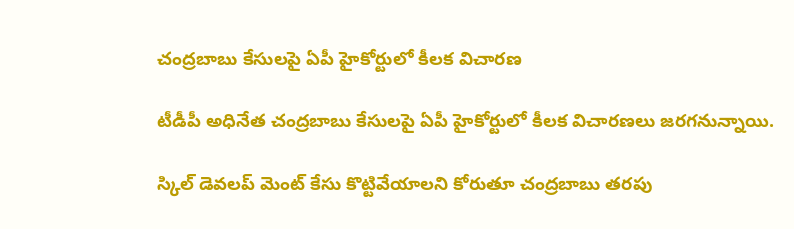చంద్రబాబు కేసులపై ఏపీ హైకోర్టులో కీలక విచారణ

టీడీపీ అధినేత చంద్రబాబు కేసులపై ఏపీ హైకోర్టులో కీలక విచారణలు జరగనున్నాయి.

స్కిల్ డెవలప్ మెంట్ కేసు కొట్టివేయాలని కోరుతూ చంద్రబాబు తరపు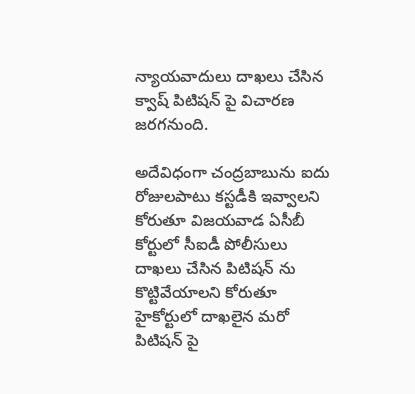న్యాయవాదులు దాఖలు చేసిన క్వాష్ పిటిషన్ పై విచారణ జరగనుంది.

అదేవిధంగా చంద్రబాబును ఐదు రోజులపాటు కస్టడీకి ఇవ్వాలని కోరుతూ విజయవాడ ఏసీబీ కోర్టులో సీఐడీ పోలీసులు దాఖలు చేసిన పిటిషన్ ను కొట్టివేయాలని కోరుతూ హైకోర్టులో దాఖలైన మరో పిటిషన్ పై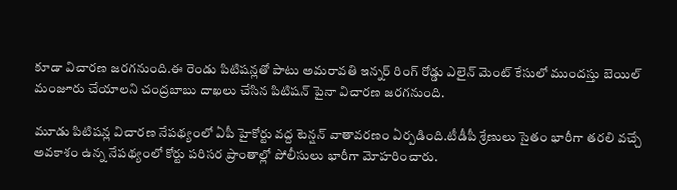కూడా విచారణ జరగనుంది.ఈ రెండు పిటిషన్లతో పాటు అమరావతి ఇన్నర్ రింగ్ రోడ్డు ఎలైన్ మెంట్ కేసులో ముందస్తు బెయిల్ మంజూరు చేయాలని చంద్రబాబు దాఖలు చేసిన పిటిషన్ పైనా విచారణ జరగనుంది.

మూడు పిటిషన్ల విచారణ నేపథ్యంలో ఏపీ హైకోర్టు వద్ద టెన్షన్ వాతావరణం ఏర్పడింది.టీడీపీ శ్రేణులు సైతం భారీగా తరలి వచ్చే అవకాశం ఉన్న నేపథ్యంలో కోర్టు పరిసర ప్రాంతాల్లో పోలీసులు భారీగా మోహరించారు.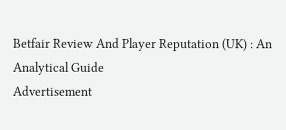Betfair Review And Player Reputation (UK) : An Analytical Guide
Advertisement